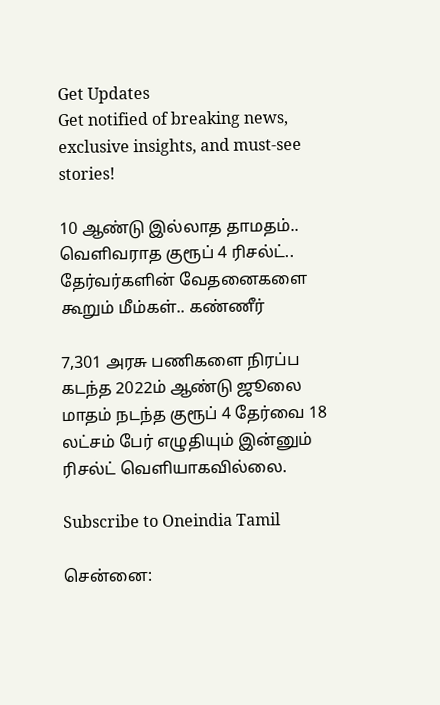Get Updates
Get notified of breaking news, exclusive insights, and must-see stories!

10 ஆண்டு இல்லாத தாமதம்.. வெளிவராத குரூப் 4 ரிசல்ட்.. தேர்வர்களின் வேதனைகளை கூறும் மீம்கள்.. கண்ணீர்

7,301 அரசு பணிகளை நிரப்ப கடந்த 2022ம் ஆண்டு ஜூலை மாதம் நடந்த குரூப் 4 தேர்வை 18 லட்சம் பேர் எழுதியும் இன்னும் ரிசல்ட் வெளியாகவில்லை.

Subscribe to Oneindia Tamil

சென்னை: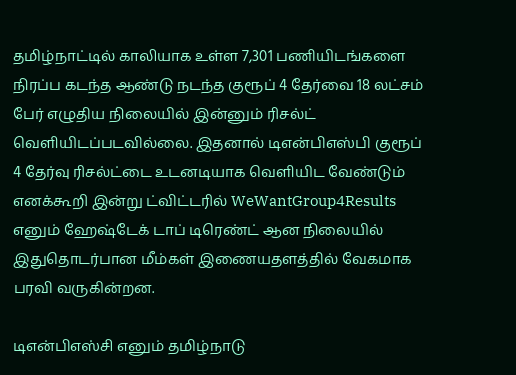தமிழ்நாட்டில் காலியாக உள்ள 7,301 பணியிடங்களை நிரப்ப கடந்த ஆண்டு நடந்த குரூப் 4 தேர்வை 18 லட்சம் பேர் எழுதிய நிலையில் இன்னும் ரிசல்ட் வெளியிடப்படவில்லை. இதனால் டிஎன்பிஎஸ்பி குரூப் 4 தேர்வு ரிசல்ட்டை உடனடியாக வெளியிட வேண்டும் எனக்கூறி இன்று ட்விட்டரில் WeWantGroup4Results எனும் ஹேஷ்டேக் டாப் டிரெண்ட் ஆன நிலையில் இதுதொடர்பான மீம்கள் இணையதளத்தில் வேகமாக பரவி வருகின்றன.

டிஎன்பிஎஸ்சி எனும் தமிழ்நாடு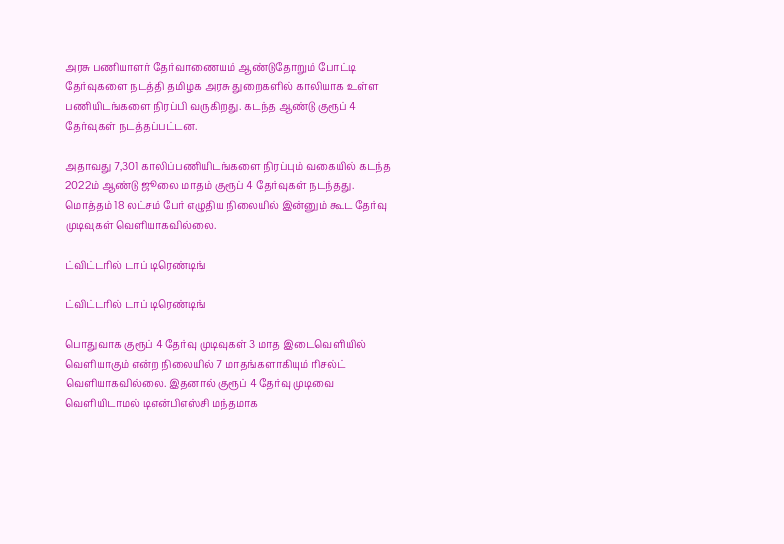அரசு பணியாளர் தேர்வாணையம் ஆண்டுதோறும் போட்டி தேர்வுகளை நடத்தி தமிழக அரசு துறைகளில் காலியாக உள்ள பணியிடங்களை நிரப்பி வருகிறது. கடந்த ஆண்டு குரூப் 4 தேர்வுகள் நடத்தப்பட்டன.

அதாவது 7,301 காலிப்பணியிடங்களை நிரப்பும் வகையில் கடந்த 2022ம் ஆண்டு ஜூலை மாதம் குரூப் 4 தேர்வுகள் நடந்தது. மொத்தம் 18 லட்சம் பேர் எழுதிய நிலையில் இன்னும் கூட தேர்வு முடிவுகள் வெளியாகவில்லை.

ட்விட்டரில் டாப் டிரெண்டிங்

ட்விட்டரில் டாப் டிரெண்டிங்

பொதுவாக குரூப் 4 தேர்வு முடிவுகள் 3 மாத இடைவெளியில் வெளியாகும் என்ற நிலையில் 7 மாதங்களாகியும் ரிசல்ட் வெளியாகவில்லை. இதனால் குரூப் 4 தேர்வு முடிவை வெளியிடாமல் டிஎன்பிஎஸ்சி மந்தமாக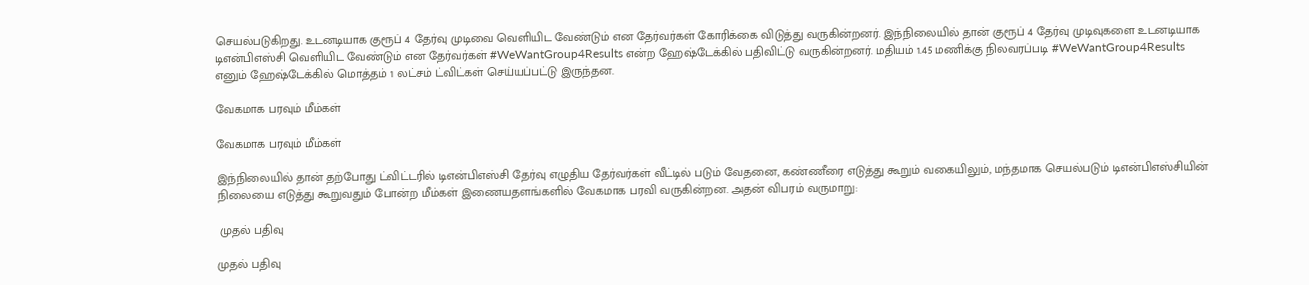செயல்படுகிறது. உடனடியாக குரூப் 4 தேர்வு முடிவை வெளியிட வேண்டும் என தேர்வர்கள் கோரிக்கை விடுத்து வருகின்றனர். இந்நிலையில் தான் குரூப் 4 தேர்வு முடிவுகளை உடனடியாக டிஎன்பிஎஸ்சி வெளியிட வேண்டும் என தேர்வர்கள் #WeWantGroup4Results என்ற ஹேஷ்டேக்கில் பதிவிட்டு வருகின்றனர். மதியம் 1.45 மணிக்கு நிலவரப்படி #WeWantGroup4Results எனும் ஹேஷ்டேக்கில் மொத்தம் 1 லட்சம் ட்விட்கள் செய்யப்பட்டு இருந்தன.

வேகமாக பரவும் மீம்கள்

வேகமாக பரவும் மீம்கள்

இந்நிலையில் தான் தற்போது ட்விட்டரில் டிஎன்பிஎஸ்சி தேர்வு எழுதிய தேர்வர்கள் வீட்டில் படும் வேதனை, கண்ணீரை எடுத்து கூறும் வகையிலும், மந்தமாக செயல்படும் டிஎன்பிஎஸ்சியின் நிலையை எடுத்து கூறுவதும் போன்ற மீம்கள் இணையதளங்களில் வேகமாக பரவி வருகின்றன. அதன் விபரம் வருமாறு:

 முதல் பதிவு

முதல் பதிவு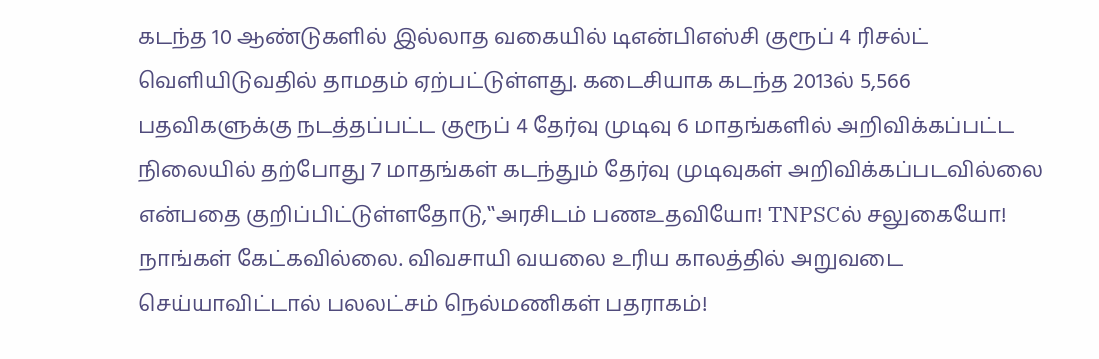கடந்த 10 ஆண்டுகளில் இல்லாத வகையில் டிஎன்பிஎஸ்சி குரூப் 4 ரிசல்ட் வெளியிடுவதில் தாமதம் ஏற்பட்டுள்ளது. கடைசியாக கடந்த 2013ல் 5,566 பதவிகளுக்கு நடத்தப்பட்ட குரூப் 4 தேர்வு முடிவு 6 மாதங்களில் அறிவிக்கப்பட்ட நிலையில் தற்போது 7 மாதங்கள் கடந்தும் தேர்வு முடிவுகள் அறிவிக்கப்படவில்லை என்பதை குறிப்பிட்டுள்ளதோடு,‛‛அரசிடம் பணஉதவியோ! TNPSCல் சலுகையோ! நாங்கள் கேட்கவில்லை. விவசாயி வயலை உரிய காலத்தில் அறுவடை செய்யாவிட்டால் பலலட்சம் நெல்மணிகள் பதராகம்!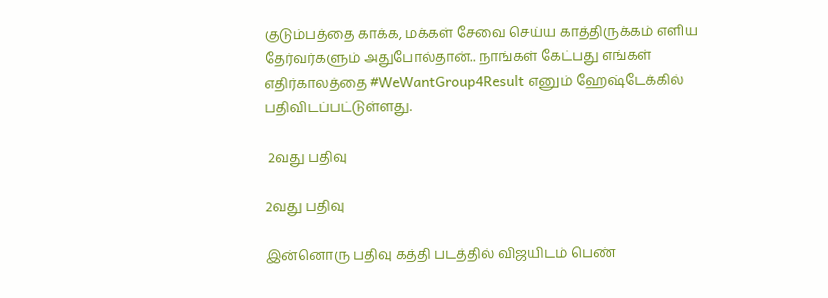குடும்பத்தை காக்க, மக்கள் சேவை செய்ய காத்திருக்கம் எளிய தேர்வர்களும் அதுபோல்தான்.. நாங்கள் கேட்பது எங்கள் எதிர்காலத்தை #WeWantGroup4Result எனும் ஹேஷ்டேக்கில் பதிவிடப்பட்டுள்ளது.

 2வது பதிவு

2வது பதிவு

இன்னொரு பதிவு கத்தி படத்தில் விஜயிடம் பெண்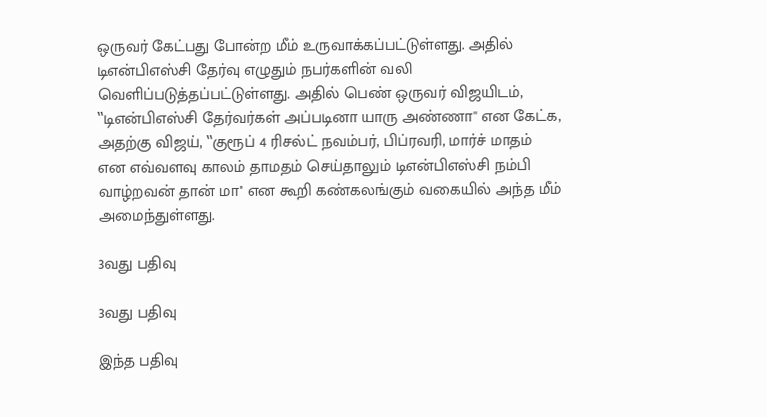ஒருவர் கேட்பது போன்ற மீம் உருவாக்கப்பட்டுள்ளது. அதில் டிஎன்பிஎஸ்சி தேர்வு எழுதும் நபர்களின் வலி வெளிப்படுத்தப்பட்டுள்ளது. அதில் பெண் ஒருவர் விஜயிடம், ‛‛டிஎன்பிஎஸ்சி தேர்வர்கள் அப்படினா யாரு அண்ணா'' என கேட்க, அதற்கு விஜய், ‛‛குரூப் 4 ரிசல்ட் நவம்பர், பிப்ரவரி, மார்ச் மாதம் என எவ்வளவு காலம் தாமதம் செய்தாலும் டிஎன்பிஎஸ்சி நம்பி வாழ்றவன் தான் மா'' என கூறி கண்கலங்கும் வகையில் அந்த மீம் அமைந்துள்ளது.

3வது பதிவு

3வது பதிவு

இந்த பதிவு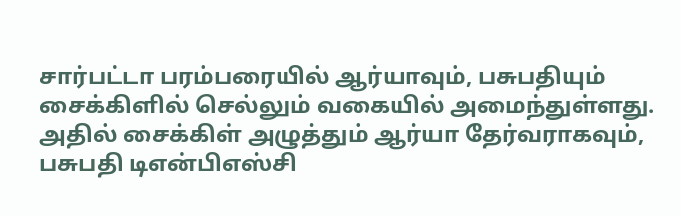சார்பட்டா பரம்பரையில் ஆர்யாவும், பசுபதியும் சைக்கிளில் செல்லும் வகையில் அமைந்துள்ளது. அதில் சைக்கிள் அழுத்தும் ஆர்யா தேர்வராகவும், பசுபதி டிஎன்பிஎஸ்சி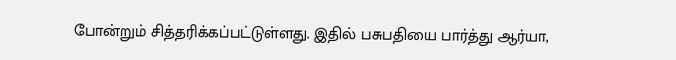போன்றும் சித்தரிக்கப்பட்டுள்ளது. இதில் பசுபதியை பார்த்து ஆர்யா,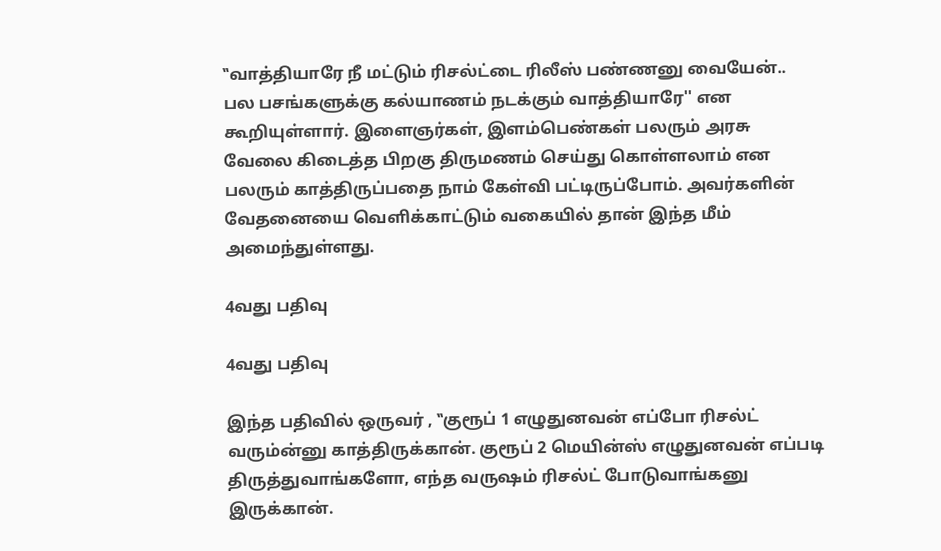‛‛வாத்தியாரே நீ மட்டும் ரிசல்ட்டை ரிலீஸ் பண்ணனு வையேன்.. பல பசங்களுக்கு கல்யாணம் நடக்கும் வாத்தியாரே'' என கூறியுள்ளார். இளைஞர்கள், இளம்பெண்கள் பலரும் அரசு வேலை கிடைத்த பிறகு திருமணம் செய்து கொள்ளலாம் என பலரும் காத்திருப்பதை நாம் கேள்வி பட்டிருப்போம். அவர்களின் வேதனையை வெளிக்காட்டும் வகையில் தான் இந்த மீம் அமைந்துள்ளது.

4வது பதிவு

4வது பதிவு

இந்த பதிவில் ஒருவர் , ‛‛குரூப் 1 எழுதுனவன் எப்போ ரிசல்ட் வரும்ன்னு காத்திருக்கான். குரூப் 2 மெயின்ஸ் எழுதுனவன் எப்படி திருத்துவாங்களோ, எந்த வருஷம் ரிசல்ட் போடுவாங்கனு இருக்கான்.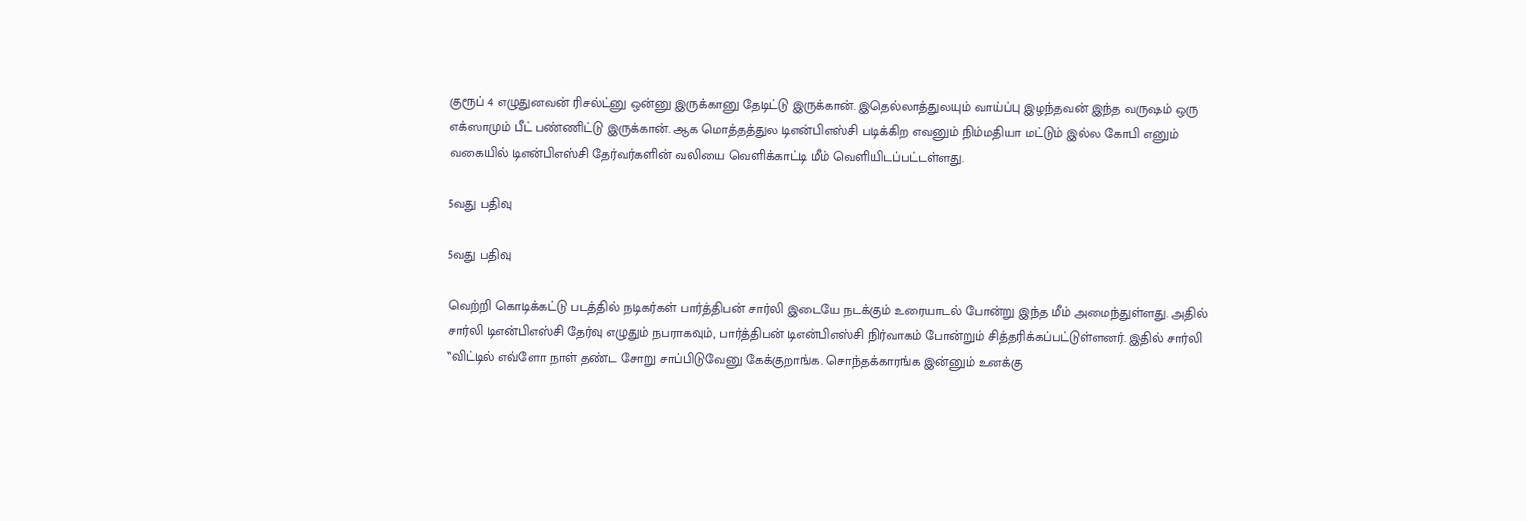குரூப் 4 எழுதுனவன் ரிசல்ட்னு ஒன்னு இருக்கானு தேடிட்டு இருக்கான். இதெல்லாத்துலயும் வாய்ப்பு இழந்தவன் இந்த வருஷம் ஒரு எக்ஸாமும் பீட் பண்ணிட்டு இருக்கான். ஆக மொத்தத்துல டிஎன்பிஎஸ்சி படிக்கிற எவனும் நிம்மதியா மட்டும் இல்ல கோபி எனும் வகையில் டிஎன்பிஎஸ்சி தேர்வர்களின் வலியை வெளிக்காட்டி மீம் வெளியிடப்பட்டள்ளது.

5வது பதிவு

5வது பதிவு

வெற்றி கொடிக்கட்டு படத்தில் நடிகர்கள் பார்த்திபன் சார்லி இடையே நடக்கும் உரையாடல் போன்று இந்த மீம் அமைந்துள்ளது. அதில் சார்லி டிஎன்பிஎஸ்சி தேர்வு எழுதும் நபராகவும், பார்த்திபன் டிஎன்பிஎஸ்சி நிர்வாகம் போன்றும் சித்தரிக்கப்பட்டுள்ளனர். இதில் சார்லி ‛‛விட்டில் எவ்ளோ நாள் தண்ட சோறு சாப்பிடுவேனு கேக்குறாங்க. சொந்தக்காரங்க இன்னும் உனக்கு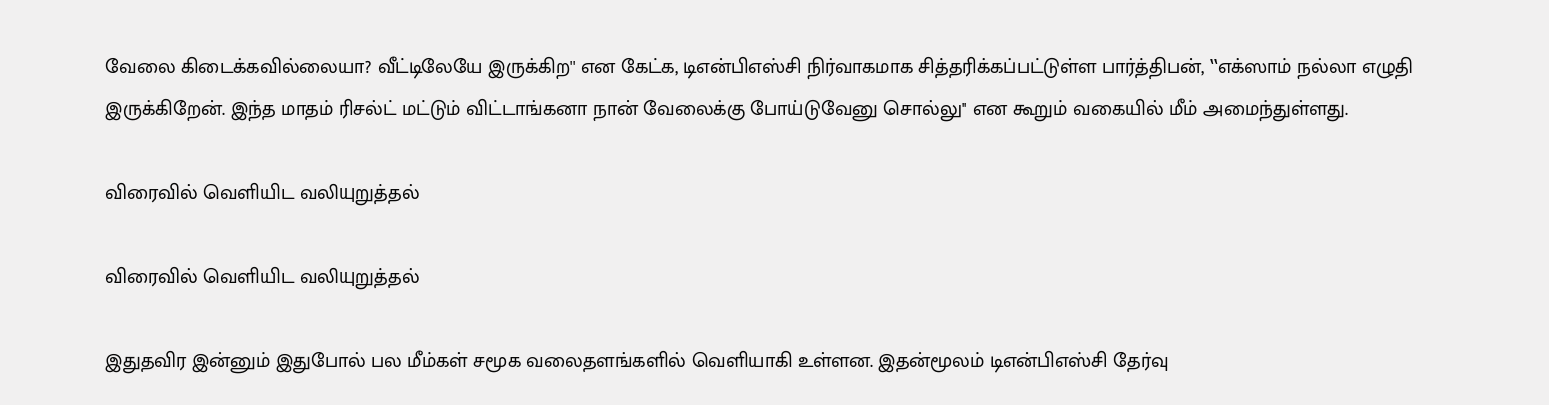வேலை கிடைக்கவில்லையா? வீட்டிலேயே இருக்கிற'' என கேட்க, டிஎன்பிஎஸ்சி நிர்வாகமாக சித்தரிக்கப்பட்டுள்ள பார்த்திபன், ‛‛எக்ஸாம் நல்லா எழுதி இருக்கிறேன். இந்த மாதம் ரிசல்ட் மட்டும் விட்டாங்கனா நான் வேலைக்கு போய்டுவேனு சொல்லு'' என கூறும் வகையில் மீம் அமைந்துள்ளது.

விரைவில் வெளியிட வலியுறுத்தல்

விரைவில் வெளியிட வலியுறுத்தல்

இதுதவிர இன்னும் இதுபோல் பல மீம்கள் சமூக வலைதளங்களில் வெளியாகி உள்ளன. இதன்மூலம் டிஎன்பிஎஸ்சி தேர்வு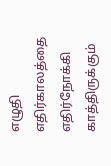எழுதி எதிர்காலத்தை எதிர்நோக்கி காத்திருக்கும்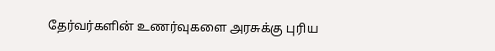தேர்வர்களின் உணர்வுகளை அரசுக்கு புரிய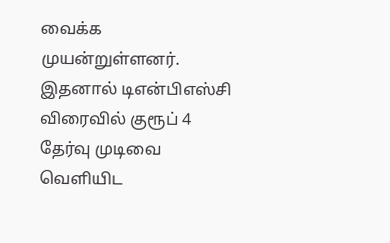வைக்க முயன்றுள்ளனர். இதனால் டிஎன்பிஎஸ்சி விரைவில் குரூப் 4 தேர்வு முடிவை வெளியிட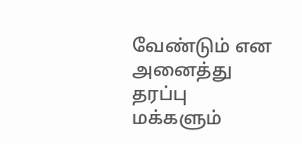வேண்டும் என அனைத்து தரப்பு மக்களும்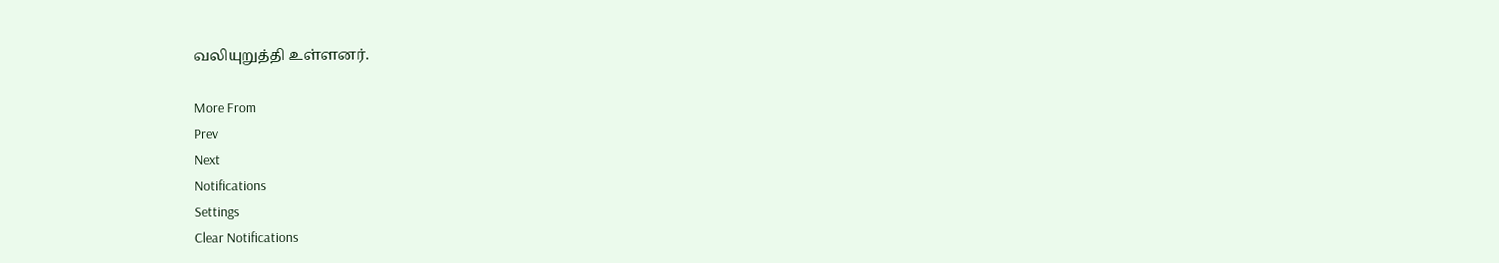வலியுறுத்தி உள்ளனர்.

More From
Prev
Next
Notifications
Settings
Clear Notifications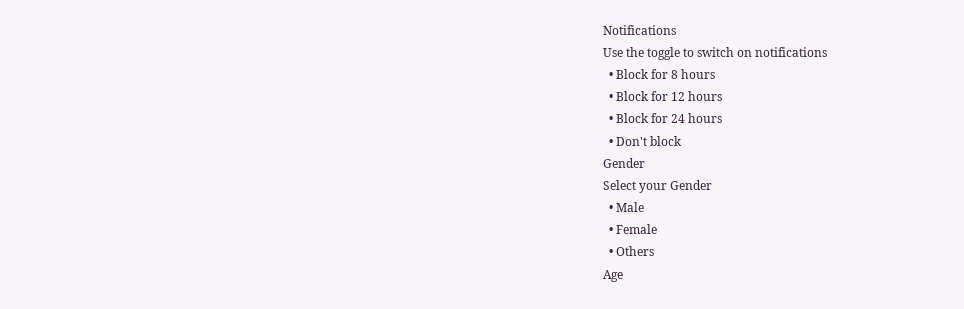Notifications
Use the toggle to switch on notifications
  • Block for 8 hours
  • Block for 12 hours
  • Block for 24 hours
  • Don't block
Gender
Select your Gender
  • Male
  • Female
  • Others
Age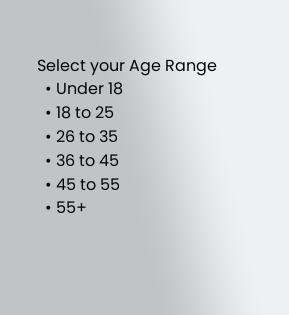Select your Age Range
  • Under 18
  • 18 to 25
  • 26 to 35
  • 36 to 45
  • 45 to 55
  • 55+